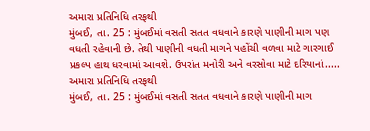અમારા પ્રતિનિધિ તરફથી
મુંબઈ, તા. 25 : મુંબઈમાં વસતી સતત વધવાને કારણે પાણીની માગ પણ વધતી રહેવાની છે. તેથી પાણીની વધતી માગને પહોંચી વળવા માટે ગારગાઈ પ્રકલ્પ હાથ ધરવામાં આવશે. ઉપરાંત મનોરી અને વરસોવા માટે દરિયાનાં.....
અમારા પ્રતિનિધિ તરફથી
મુંબઈ, તા. 25 : મુંબઈમાં વસતી સતત વધવાને કારણે પાણીની માગ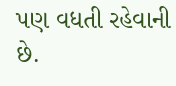પણ વધતી રહેવાની છે.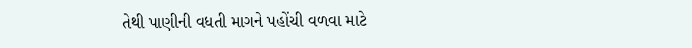તેથી પાણીની વધતી માગને પહોંચી વળવા માટે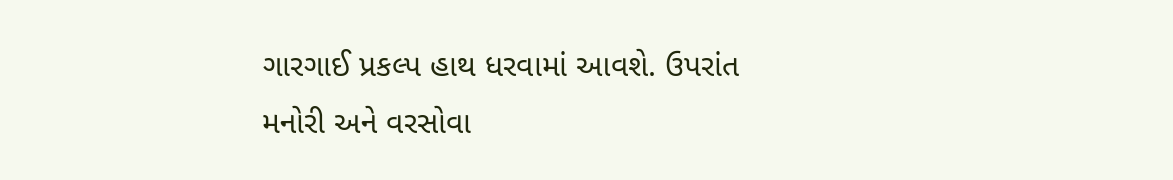ગારગાઈ પ્રકલ્પ હાથ ધરવામાં આવશે. ઉપરાંત મનોરી અને વરસોવા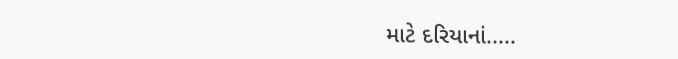માટે દરિયાનાં.....